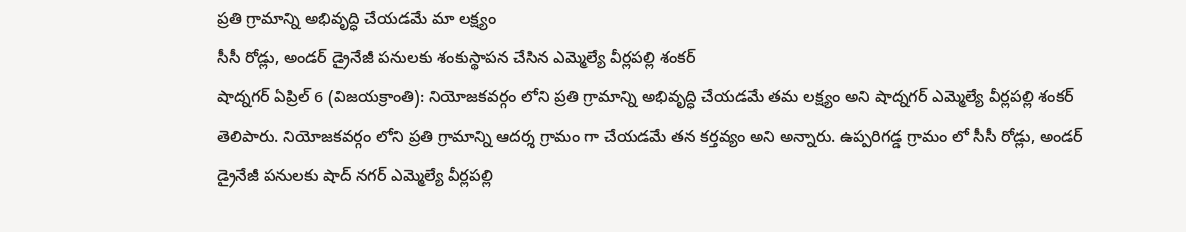ప్రతి గ్రామాన్ని అభివృద్ధి చేయడమే మా లక్ష్యం
సీసీ రోడ్లు, అండర్ డ్రైనేజీ పనులకు శంకుస్థాపన చేసిన ఎమ్మెల్యే వీర్లపల్లి శంకర్
షాద్నగర్ ఏప్రిల్ 6 (విజయక్రాంతి): నియోజకవర్గం లోని ప్రతి గ్రామాన్ని అభివృద్ధి చేయడమే తమ లక్ష్యం అని షాద్నగర్ ఎమ్మెల్యే వీర్లపల్లి శంకర్ తెలిపారు. నియోజకవర్గం లోని ప్రతి గ్రామాన్ని ఆదర్శ గ్రామం గా చేయడమే తన కర్తవ్యం అని అన్నారు. ఉప్పరిగడ్డ గ్రామం లో సీసీ రోడ్లు, అండర్ డ్రైనేజీ పనులకు షాద్ నగర్ ఎమ్మెల్యే వీర్లపల్లి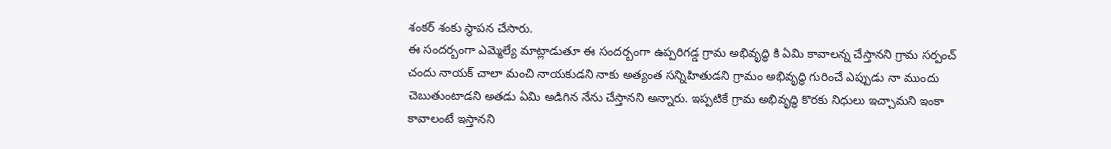శంకర్ శంకు స్థాపన చేసారు.
ఈ సందర్బంగా ఎమ్మెల్యే మాట్లాడుతూ ఈ సందర్బంగా ఉప్పరిగడ్డ గ్రామ అభివృద్ధి కి ఏమి కావాలన్న చేస్తానని గ్రామ సర్పంచ్ చందు నాయక్ చాలా మంచి నాయకుడని నాకు అత్యంత సన్నిహితుడని గ్రామం అభివృద్ధి గురించే ఎప్పుడు నా ముందు చెబుతుంటాడని అతడు ఏమి అడిగిన నేను చేస్తానని అన్నారు. ఇప్పటికే గ్రామ అభివృద్ధి కొరకు నిధులు ఇచ్చామని ఇంకా కావాలంటే ఇస్తానని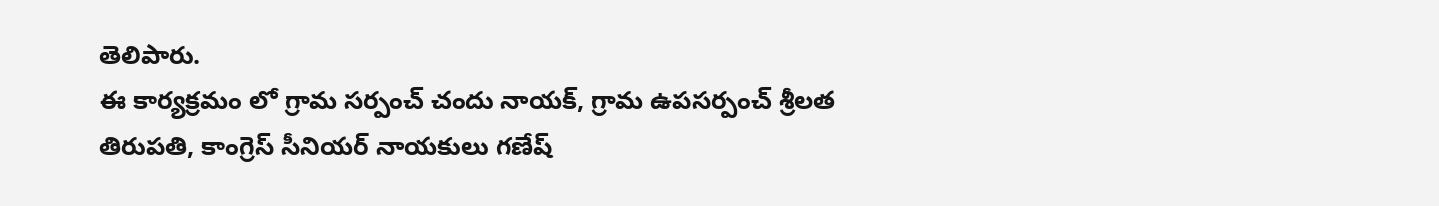తెలిపారు.
ఈ కార్యక్రమం లో గ్రామ సర్పంచ్ చందు నాయక్, గ్రామ ఉపసర్పంచ్ శ్రీలత తిరుపతి, కాంగ్రెస్ సీనియర్ నాయకులు గణేష్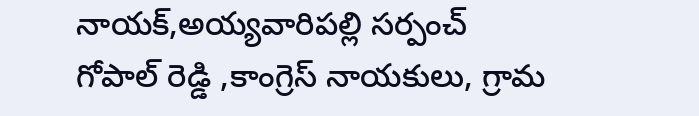నాయక్,అయ్యవారిపల్లి సర్పంచ్ గోపాల్ రెడ్డి ,కాంగ్రెస్ నాయకులు, గ్రామ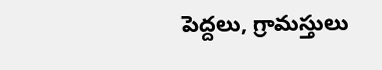పెద్దలు, గ్రామస్తులు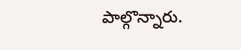పాల్గొన్నారు.